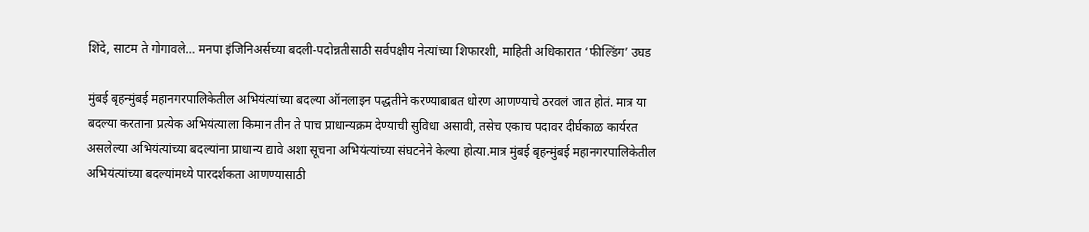शिंदे, साटम ते गोगावले… मनपा इंजिनिअर्सच्या बदली-पदोन्नतीसाठी सर्वपक्षीय नेत्यांच्या शिफारशी, माहिती अधिकारात ‘फील्डिंग’ उघड

मुंबई बृहन्मुंबई महानगरपालिकेतील अभियंत्यांच्या बदल्या ऑनलाइन पद्धतीने करण्याबाबत धोरण आणण्याचे ठरवलं जात होतं. मात्र या बदल्या करताना प्रत्येक अभियंत्याला किमान तीन ते पाच प्राधान्यक्रम देण्याची सुविधा असावी, तसेच एकाच पदावर दीर्घकाळ कार्यरत असलेल्या अभियंत्यांच्या बदल्यांना प्राधान्य द्यावे अशा सूचना अभियंत्यांच्या संघटनेने केल्या होत्या.मात्र मुंबई बृहन्मुंबई महानगरपालिकेतील अभियंत्यांच्या बदल्यांमध्ये पारदर्शकता आणण्यासाठी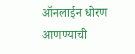ऑनलाईन धोरण आणण्याची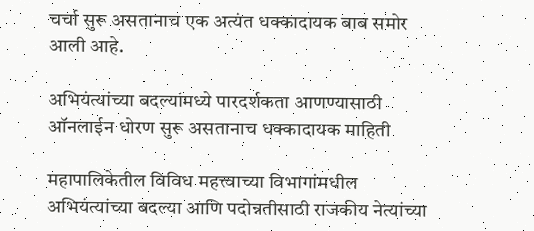चर्चा सुरू असतानाच एक अत्यंत धक्कादायक बाब समोर आली आहे.

अभियंत्यांच्या बदल्यांमध्ये पारदर्शकता आणण्यासाठी ऑनलाईन धोरण सुरू असतानाच धक्कादायक माहिती

महापालिकेतील विविध महत्त्वाच्या विभागांमधील अभियंत्यांच्या बदल्या आणि पदोन्नतीसाठी राजकीय नेत्यांच्या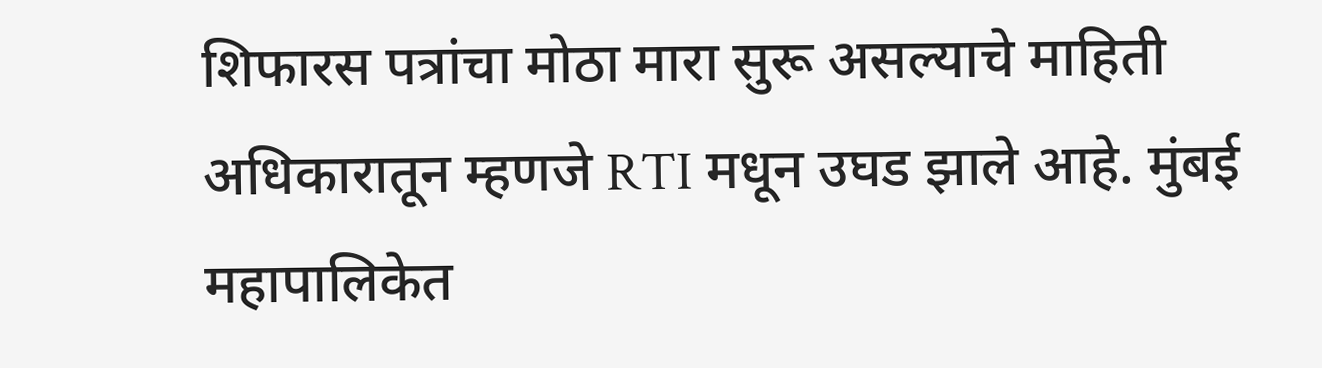शिफारस पत्रांचा मोठा मारा सुरू असल्याचे माहिती अधिकारातून म्हणजे RTI मधून उघड झाले आहे. मुंबई महापालिकेत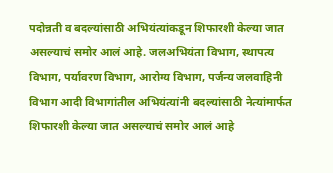पदोन्नती व बदल्यांसाठी अभियंत्यांकडून शिफारशी केल्या जात असल्याचं समोर आलं आहे. जलअभियंता विभाग, स्थापत्य विभाग, पर्यावरण विभाग, आरोग्य विभाग, पर्जन्य जलवाहिनी विभाग आदी विभागांतील अभियंत्यांनी बदल्यांसाठी नेत्यांमार्फत शिफारशी केल्या जात असल्याचं समोर आलं आहे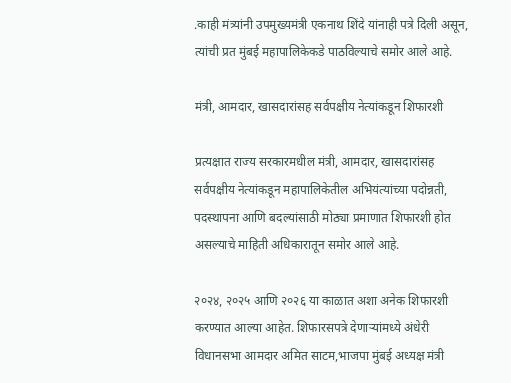.काही मंत्र्यांनी उपमुख्यमंत्री एकनाथ शिंदे यांनाही पत्रे दिली असून, त्यांची प्रत मुंबई महापालिकेकडे पाठविल्याचे समोर आले आहे.

मंत्री, आमदार, खासदारांसह सर्वपक्षीय नेत्यांकडून शिफारशी

प्रत्यक्षात राज्य सरकारमधील मंत्री, आमदार, खासदारांसह सर्वपक्षीय नेत्यांकडून महापालिकेतील अभियंत्यांच्या पदोन्नती, पदस्थापना आणि बदल्यांसाठी मोठ्या प्रमाणात शिफारशी होत असल्याचे माहिती अधिकारातून समोर आले आहे.

२०२४, २०२५ आणि २०२६ या काळात अशा अनेक शिफारशी करण्यात आल्या आहेत. शिफारसपत्रे देणाऱ्यांमध्ये अंधेरी विधानसभा आमदार अमित साटम,भाजपा मुंबई अध्यक्ष मंत्री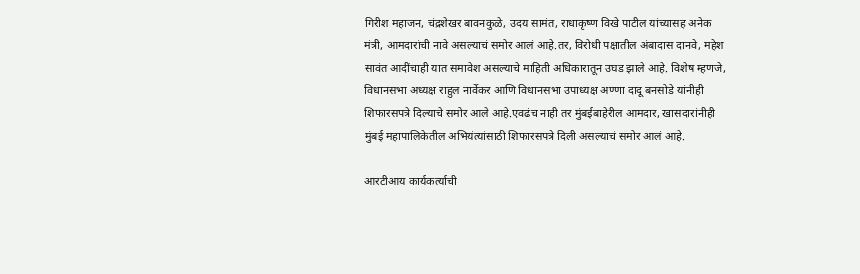गिरीश महाजन, चंद्रशेखर बावनकुळे, उदय सामंत, राधाकृष्ण विखे पाटील यांच्यासह अनेक मंत्री, आमदारांची नावे असल्याचं समोर आलं आहे.तर, विरोधी पक्षातील अंबादास दानवे, महेश सावंत आदींचाही यात समावेश असल्याचे माहिती अधिकारातून उघड झाले आहे. विशेष म्हणजे, विधानसभा अध्यक्ष राहुल नार्वेकर आणि विधानसभा उपाध्यक्ष अण्णा दादू बनसोडे यांनीही शिफारसपत्रे दिल्याचे समोर आले आहे.एवढंच नाही तर मुंबईबाहेरील आमदार, खासदारांनीही मुंबई महापालिकेतील अभियंत्यांसाठी शिफारसपत्रे दिली असल्याचं समोर आलं आहे.

आरटीआय कार्यकर्त्याची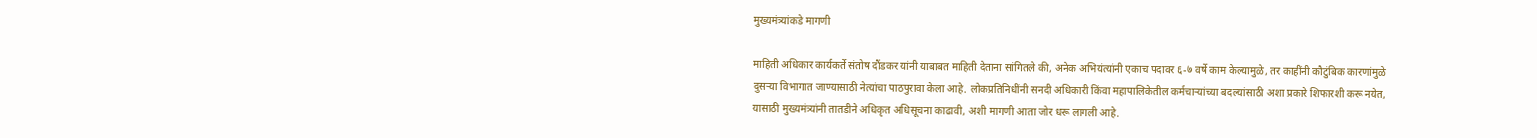मुख्यमंत्र्यांकडे मागणी

माहिती अधिकार कार्यकर्ते संतोष दौंडकर यांनी याबाबत माहिती देताना सांगितले की, अनेक अभियंत्यांनी एकाच पदावर ६-७ वर्षे काम केल्यामुळे, तर काहींनी कौटुंबिक कारणांमुळे दुसऱ्या विभागात जाण्यासाठी नेत्यांचा पाठपुरावा केला आहे. लोकप्रतिनिधींनी सनदी अधिकारी किंवा महापालिकेतील कर्मचाऱ्यांच्या बदल्यांसाठी अशा प्रकारे शिफारशी करू नयेत, यासाठी मुख्यमंत्र्यांनी तातडीने अधिकृत अधिसूचना काढावी, अशी मागणी आता जोर धरू लागली आहे.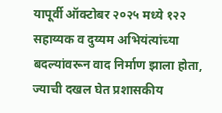यापूर्वी ऑक्टोबर २०२५ मध्ये १२२ सहाय्यक व दुय्यम अभियंत्यांच्या बदल्यांवरून वाद निर्माण झाला होता, ज्याची दखल घेत प्रशासकीय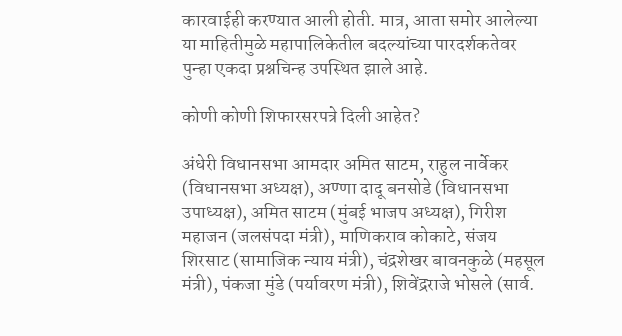कारवाईही करण्यात आली होती. मात्र, आता समोर आलेल्या या माहितीमुळे महापालिकेतील बदल्यांच्या पारदर्शकतेवर पुन्हा एकदा प्रश्नचिन्ह उपस्थित झाले आहे.

कोणी कोणी शिफारसरपत्रे दिली आहेत?

अंधेरी विधानसभा आमदार अमित साटम, राहुल नार्वेकर (विधानसभा अध्यक्ष), अण्णा दादू बनसोडे (विधानसभा उपाध्यक्ष), अमित साटम (मुंबई भाजप अध्यक्ष), गिरीश महाजन (जलसंपदा मंत्री), माणिकराव कोकाटे, संजय शिरसाट (सामाजिक न्याय मंत्री), चंद्रशेखर बावनकुळे (महसूल मंत्री), पंकजा मुंडे (पर्यावरण मंत्री), शिवेंद्रराजे भोसले (सार्व.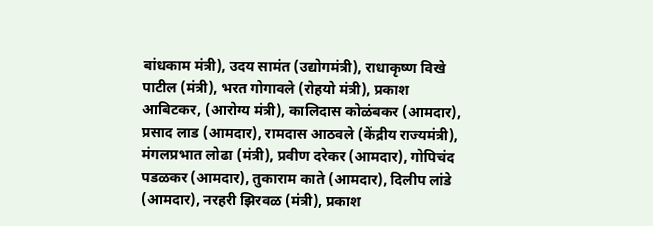बांधकाम मंत्री), उदय सामंत (उद्योगमंत्री), राधाकृष्ण विखे पाटील (मंत्री), भरत गोगावले (रोहयो मंत्री), प्रकाश आबिटकर, (आरोग्य मंत्री), कालिदास कोळंबकर (आमदार), प्रसाद लाड (आमदार), रामदास आठवले (केंद्रीय राज्यमंत्री), मंगलप्रभात लोढा (मंत्री), प्रवीण दरेकर (आमदार), गोपिचंद पडळकर (आमदार), तुकाराम काते (आमदार), दिलीप लांडे (आमदार), नरहरी झिरवळ (मंत्री), प्रकाश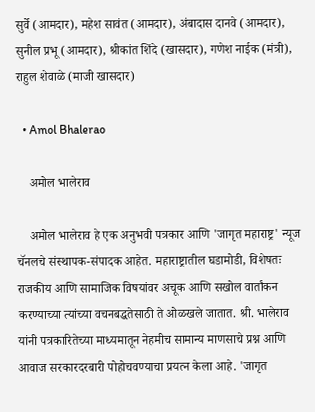सुर्वे (आमदार), महेश सावंत (आमदार), अंबादास दानवे (आमदार), सुनील प्रभू (आमदार), श्रीकांत शिंदे (खासदार), गणेश नाईक (मंत्री), राहुल शेवाळे (माजी खासदार)

  • Amol Bhalerao

    अमोल भालेराव

    अमोल भालेराव हे एक अनुभवी पत्रकार आणि 'जागृत महाराष्ट्र' न्यूज चॅनलचे संस्थापक-संपादक आहेत. महाराष्ट्रातील घडामोडी, विशेषतः राजकीय आणि सामाजिक विषयांवर अचूक आणि सखोल वार्तांकन करण्याच्या त्यांच्या वचनबद्धतेसाठी ते ओळखले जातात. श्री. भालेराव यांनी पत्रकारितेच्या माध्यमातून नेहमीच सामान्य माणसाचे प्रश्न आणि आवाज सरकारदरबारी पोहोचवण्याचा प्रयत्न केला आहे. 'जागृत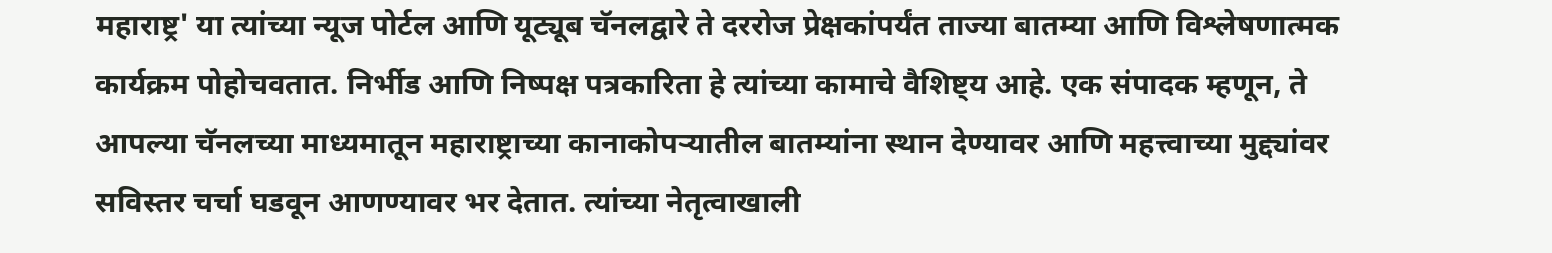महाराष्ट्र' या त्यांच्या न्यूज पोर्टल आणि यूट्यूब चॅनलद्वारे ते दररोज प्रेक्षकांपर्यंत ताज्या बातम्या आणि विश्लेषणात्मक कार्यक्रम पोहोचवतात. निर्भीड आणि निष्पक्ष पत्रकारिता हे त्यांच्या कामाचे वैशिष्ट्य आहे. एक संपादक म्हणून, ते आपल्या चॅनलच्या माध्यमातून महाराष्ट्राच्या कानाकोपऱ्यातील बातम्यांना स्थान देण्यावर आणि महत्त्वाच्या मुद्द्यांवर सविस्तर चर्चा घडवून आणण्यावर भर देतात. त्यांच्या नेतृत्वाखाली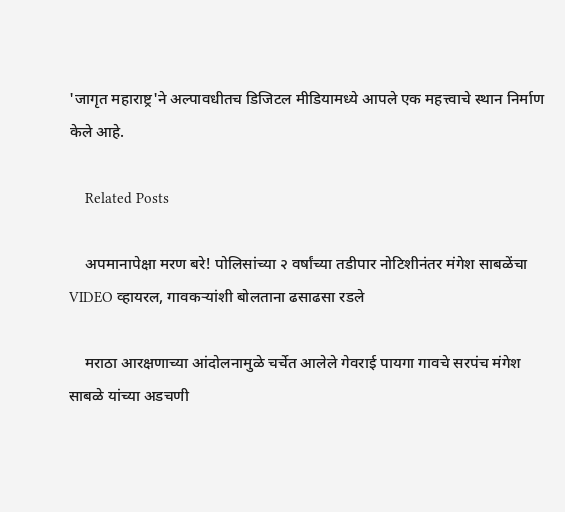'जागृत महाराष्ट्र'ने अल्पावधीतच डिजिटल मीडियामध्ये आपले एक महत्त्वाचे स्थान निर्माण केले आहे.

    Related Posts

    अपमानापेक्षा मरण बरे! पोलिसांच्या २ वर्षांच्या तडीपार नोटिशीनंतर मंगेश साबळेंचा VIDEO व्हायरल, गावकऱ्यांशी बोलताना ढसाढसा रडले

    मराठा आरक्षणाच्या आंदोलनामुळे चर्चेत आलेले गेवराई पायगा गावचे सरपंच मंगेश साबळे यांच्या अडचणी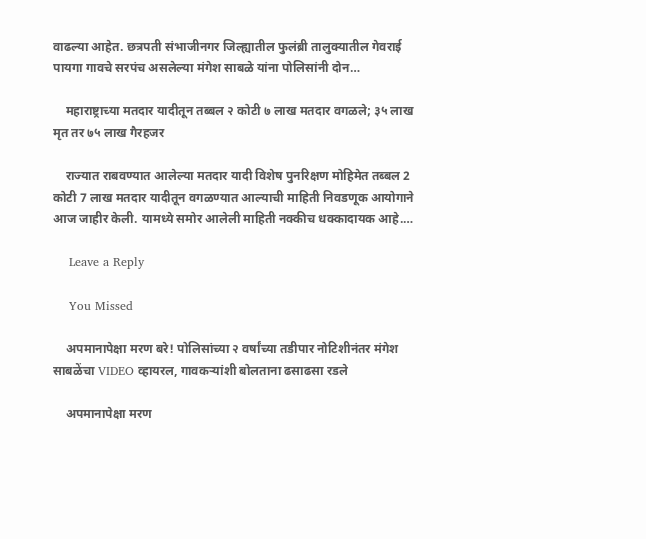वाढल्या आहेत. छत्रपती संभाजीनगर जिल्ह्यातील फुलंब्री तालुक्यातील गेवराई पायगा गावचे सरपंच असलेल्या मंगेश साबळे यांना पोलिसांनी दोन…

    महाराष्ट्राच्या मतदार यादीतून तब्बल २ कोटी ७ लाख मतदार वगळले; ३५ लाख मृत तर ७५ लाख गैरहजर

    राज्यात राबवण्यात आलेल्या मतदार यादी विशेष पुनरिक्षण मोहिमेत तब्बल 2 कोटी 7 लाख मतदार यादीतून वगळण्यात आल्याची माहिती निवडणूक आयोगाने आज जाहीर केली. यामध्ये समोर आलेली माहिती नक्कीच धक्कादायक आहे.…

    Leave a Reply

    You Missed

    अपमानापेक्षा मरण बरे! पोलिसांच्या २ वर्षांच्या तडीपार नोटिशीनंतर मंगेश साबळेंचा VIDEO व्हायरल, गावकऱ्यांशी बोलताना ढसाढसा रडले

    अपमानापेक्षा मरण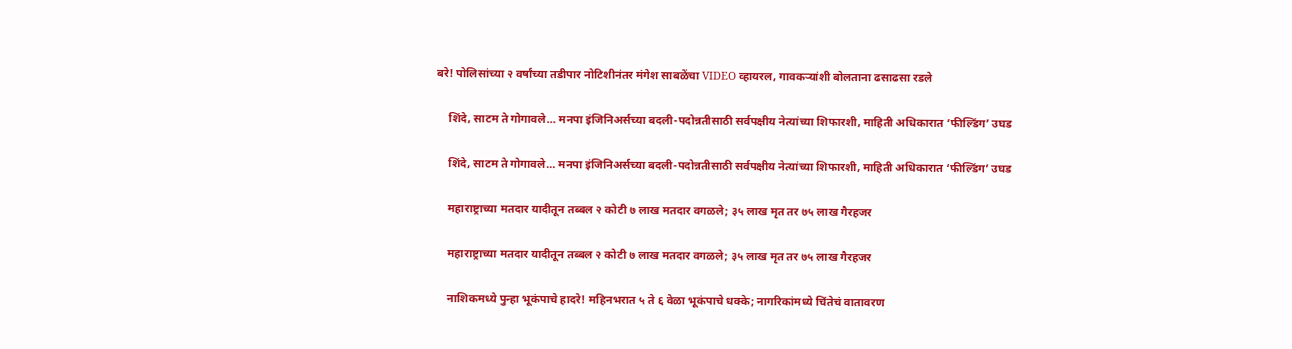बरे! पोलिसांच्या २ वर्षांच्या तडीपार नोटिशीनंतर मंगेश साबळेंचा VIDEO व्हायरल, गावकऱ्यांशी बोलताना ढसाढसा रडले

    शिंदे, साटम ते गोगावले… मनपा इंजिनिअर्सच्या बदली-पदोन्नतीसाठी सर्वपक्षीय नेत्यांच्या शिफारशी, माहिती अधिकारात ‘फील्डिंग’ उघड

    शिंदे, साटम ते गोगावले… मनपा इंजिनिअर्सच्या बदली-पदोन्नतीसाठी सर्वपक्षीय नेत्यांच्या शिफारशी, माहिती अधिकारात ‘फील्डिंग’ उघड

    महाराष्ट्राच्या मतदार यादीतून तब्बल २ कोटी ७ लाख मतदार वगळले; ३५ लाख मृत तर ७५ लाख गैरहजर

    महाराष्ट्राच्या मतदार यादीतून तब्बल २ कोटी ७ लाख मतदार वगळले; ३५ लाख मृत तर ७५ लाख गैरहजर

    नाशिकमध्ये पुन्हा भूकंपाचे हादरे! महिनभरात ५ ते ६ वेळा भूकंपाचे धक्के; नागरिकांमध्ये चिंतेचं वातावरण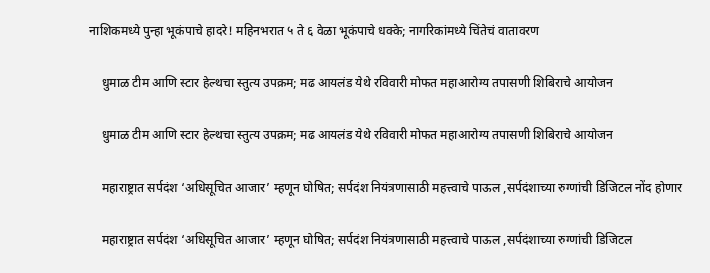नाशिकमध्ये पुन्हा भूकंपाचे हादरे! महिनभरात ५ ते ६ वेळा भूकंपाचे धक्के; नागरिकांमध्ये चिंतेचं वातावरण

    धुमाळ टीम आणि स्टार हेल्थचा स्तुत्य उपक्रम; मढ आयलंड येथे रविवारी मोफत महाआरोग्य तपासणी शिबिराचे आयोजन

    धुमाळ टीम आणि स्टार हेल्थचा स्तुत्य उपक्रम; मढ आयलंड येथे रविवारी मोफत महाआरोग्य तपासणी शिबिराचे आयोजन

    महाराष्ट्रात सर्पदंश ‘अधिसूचित आजार’ म्हणून घोषित; सर्पदंश नियंत्रणासाठी महत्त्वाचे पाऊल ,सर्पदंशाच्या रुग्णांची डिजिटल नोंद होणार

    महाराष्ट्रात सर्पदंश ‘अधिसूचित आजार’ म्हणून घोषित; सर्पदंश नियंत्रणासाठी महत्त्वाचे पाऊल ,सर्पदंशाच्या रुग्णांची डिजिटल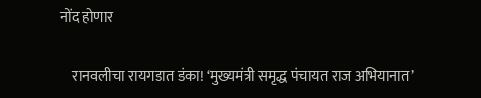नोंद होणार

    रानवलीचा रायगडात डंका! ‘मुख्यमंत्री समृद्ध पंचायत राज अभियानात’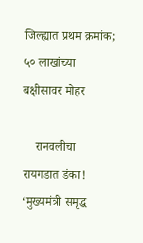जिल्ह्यात प्रथम क्रमांक; ५० लाखांच्या बक्षीसावर मोहर

    रानवलीचा रायगडात डंका! ‘मुख्यमंत्री समृद्ध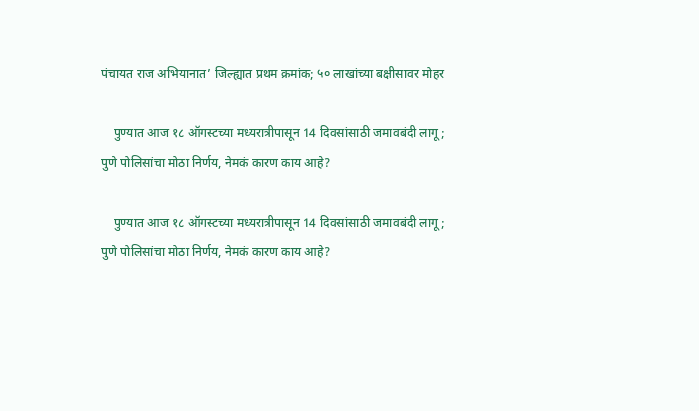पंचायत राज अभियानात’ जिल्ह्यात प्रथम क्रमांक; ५० लाखांच्या बक्षीसावर मोहर

    पुण्यात आज १८ ऑगस्टच्या मध्यरात्रीपासून 14 दिवसांसाठी जमावबंदी लागू; पुणे पोलिसांचा मोठा निर्णय, नेमकं कारण काय आहे?

    पुण्यात आज १८ ऑगस्टच्या मध्यरात्रीपासून 14 दिवसांसाठी जमावबंदी लागू; पुणे पोलिसांचा मोठा निर्णय, नेमकं कारण काय आहे?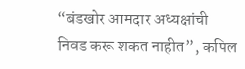“बंडखोर आमदार अध्यक्षांची निवड करू शकत नाहीत”, कपिल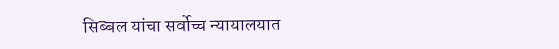सिब्बल यांचा सर्वोच्च न्यायालयात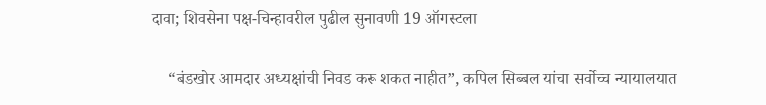दावा; शिवसेना पक्ष-चिन्हावरील पुढील सुनावणी 19 ऑगस्टला

    “बंडखोर आमदार अध्यक्षांची निवड करू शकत नाहीत”, कपिल सिब्बल यांचा सर्वोच्च न्यायालयात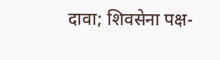दावा; शिवसेना पक्ष-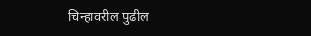चिन्हावरील पुढील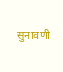सुनावणी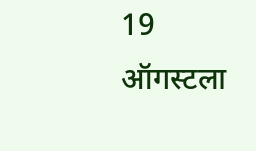19 ऑगस्टला